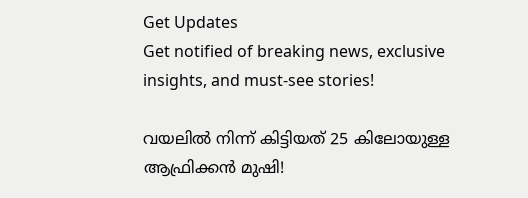Get Updates
Get notified of breaking news, exclusive insights, and must-see stories!

വയലില്‍ നിന്ന് കിട്ടിയത് 25 കിലോയുള്ള ആഫ്രിക്കന്‍ മുഷി!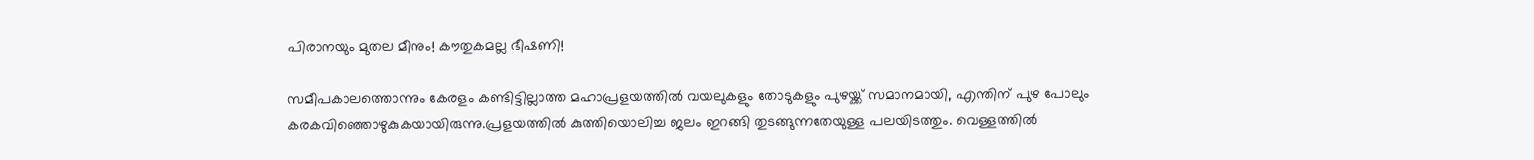പിരാനയും മുതല മീനും! കൗതുകമല്ല ഭീഷണി!

സമീപകാലത്തൊന്നും കേരളം കണ്ടിട്ടില്ലാത്ത മഹാപ്രളയത്തില്‍ വയലുകളും തോടുകളും പുഴയ്ക്ക് സമാനമായി, എന്തിന് പുഴ പോലും കരകവിഞ്ഞൊഴുകുകയായിരുന്നു.പ്രളയത്തില്‍ കുത്തിയൊലിച്ച ജലം ഇറങ്ങി തുടങ്ങുന്നതേയുള്ള പലയിടത്തും. വെള്ളത്തില്‍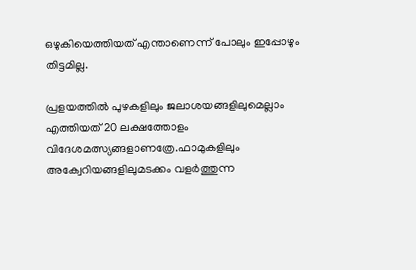ഒഴുകിയെത്തിയത് എന്താണെന്ന് പോലും ഇപ്പോഴും തിട്ടമില്ല.

പ്രളയത്തില്‍ പുഴകളിലും ജലാശയങ്ങളിലുമെല്ലാം എത്തിയത് 20 ലക്ഷത്തോളം വിദേശമത്സ്യങ്ങളാണത്രേ.ഫാമുകളിലും അക്വേറിയങ്ങളിലുമടക്കം വളര്‍ത്തുന്ന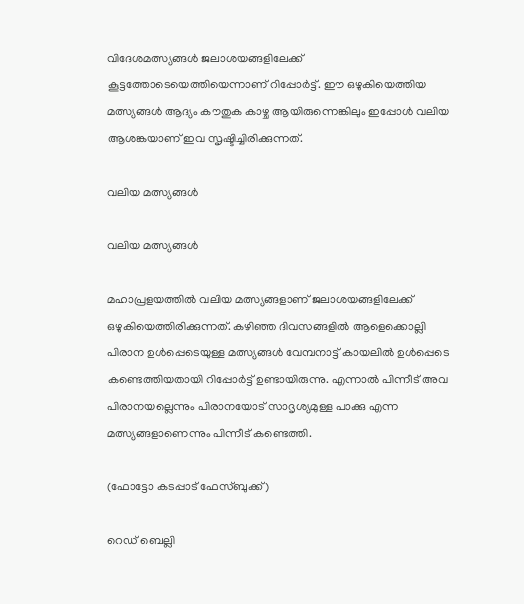വിദേശമത്സ്യങ്ങള്‍ ജലാശയങ്ങളിലേക്ക് കൂട്ടത്തോടെയെത്തിയെന്നാണ് റിപ്പോര്‍ട്ട്. ഈ ഒഴുകിയെത്തിയ മത്സ്യങ്ങള്‍ ആദ്യം കൗതുക കാഴ്ച ആയിരുന്നെങ്കിലും ഇപ്പോള്‍ വലിയ ആശങ്കയാണ് ഇവ സൃഷ്ടിച്ചിരിക്കുന്നത്.

വലിയ മത്സ്യങ്ങള്‍

വലിയ മത്സ്യങ്ങള്‍

മഹാപ്രളയത്തില്‍ വലിയ മത്സ്യങ്ങളാണ് ജലാശയങ്ങളിലേക്ക് ഒഴുകിയെത്തിരിക്കുന്നത്. കഴിഞ്ഞ ദിവസങ്ങളില്‍ ആളെക്കൊല്ലി പിരാന ഉള്‍പ്പെടെയുള്ള മത്സ്യങ്ങള്‍ വേമ്പനാട്ട് കായലില്‍ ഉള്‍പ്പെടെ കണ്ടെത്തിയതായി റിപ്പോര്‍ട്ട് ഉണ്ടായിരുന്നു. എന്നാല്‍ പിന്നീട് അവ പിരാനയല്ലെന്നും പിരാനയോട് സാദൃശ്യമുള്ള പാക്കു എന്ന മത്സ്യങ്ങളാണെന്നും പിന്നീട് കണ്ടെത്തി.

(ഫോട്ടോ കടപ്പാട് ഫേസ്ബുക്ക് )

റെഡ് ബെല്ലി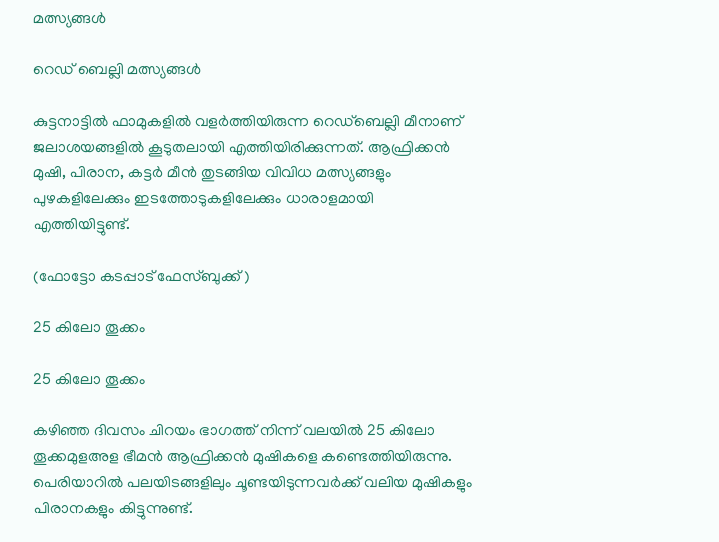മത്സ്യങ്ങള്‍

റെഡ് ബെല്ലി മത്സ്യങ്ങള്‍

കുട്ടനാട്ടില്‍ ഫാമുകളില്‍ വളര്‍ത്തിയിരുന്ന റെഡ്ബെല്ലി മീനാണ് ജലാശയങ്ങളില്‍ കൂടുതലായി എത്തിയിരിക്കുന്നത്. ആഫ്രിക്കന്‍ മുഷി, പിരാന, കട്ടര്‍ മീന്‍ തുടങ്ങിയ വിവിധ മത്സ്യങ്ങളും പുഴകളിലേക്കും ഇടത്തോടുകളിലേക്കും ധാരാളമായി എത്തിയിട്ടുണ്ട്.

(ഫോട്ടോ കടപ്പാട് ഫേസ്ബുക്ക് )

25 കിലോ തൂക്കം

25 കിലോ തൂക്കം

കഴിഞ്ഞ ദിവസം ചിറയം ഭാഗത്ത് നിന്ന് വലയില്‍ 25 കിലോ തൂക്കമുളഅള ഭീമന്‍ ആഫ്രിക്കന്‍ മുഷികളെ കണ്ടെത്തിയിരുന്നു. പെരിയാറില്‍ പലയിടങ്ങളിലും ചൂണ്ടയിടുന്നവര്‍ക്ക് വലിയ മുഷികളും പിരാനകളും കിട്ടുന്നുണ്ട്.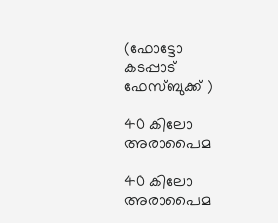(ഫോട്ടോ കടപ്പാട് ഫേസ്ബുക്ക് )

40 കിലോ അരാപൈമ

40 കിലോ അരാപൈമ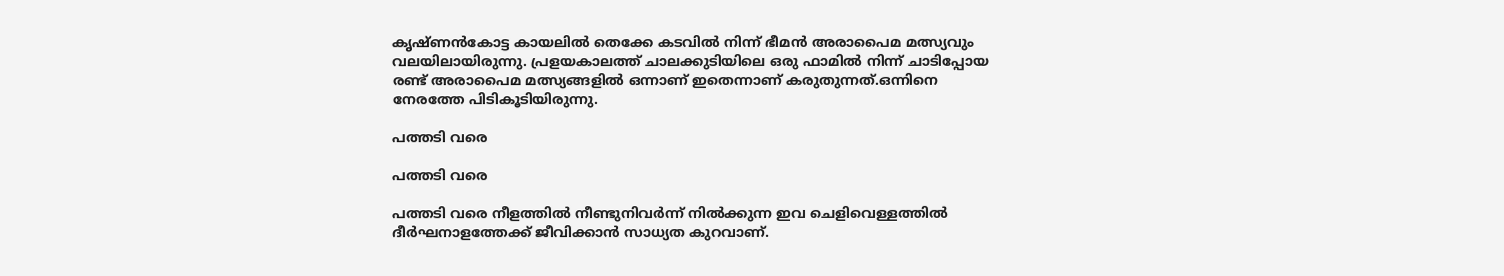കൃഷ്ണന്‍കോട്ട കായലില്‍ തെക്കേ കടവില്‍ നിന്ന് ഭീമന്‍ അരാപൈമ മത്സ്യവും വലയിലായിരുന്നു. പ്രളയകാലത്ത് ചാലക്കുടിയിലെ ഒരു ഫാമില്‍ നിന്ന് ചാടിപ്പോയ രണ്ട് അരാപൈമ മത്സ്യങ്ങളില്‍ ഒന്നാണ് ഇതെന്നാണ് കരുതുന്നത്.ഒന്നിനെ നേരത്തേ പിടികൂടിയിരുന്നു.

പത്തടി വരെ

പത്തടി വരെ

പത്തടി വരെ നീളത്തില്‍ നീണ്ടുനിവര്‍ന്ന് നില്‍ക്കുന്ന ഇവ ചെളിവെള്ളത്തില്‍ ദീര്‍ഘനാളത്തേക്ക് ജീവിക്കാന്‍ സാധ്യത കുറവാണ്.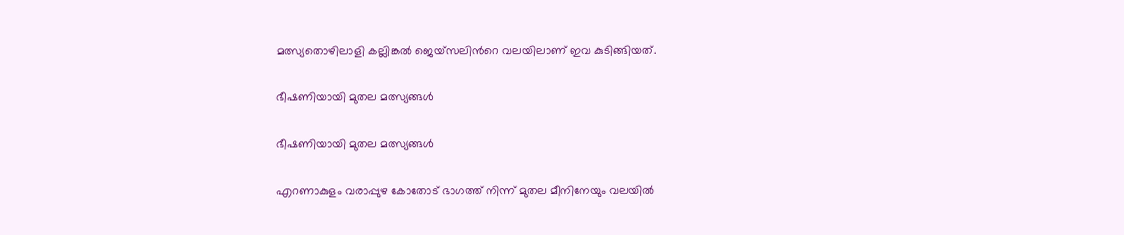മത്സ്യതൊഴിലാളി കല്ലിങ്കല്‍ ജെയ്സലിന്‍റെ വലയിലാണ് ഇവ കുടിങ്ങിയത്.

ഭീഷണിയായി മുതല മത്സ്യങ്ങള്‍

ഭീഷണിയായി മുതല മത്സ്യങ്ങള്‍

എറണാകുളം വരാപ്പുഴ കോതോട് ഭാഗത്ത് നിന്ന് മുതല മീനിനേയും വലയില്‍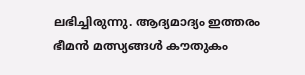ലഭിച്ചിരുന്നു. ആദ്യമാദ്യം ഇത്തരം ഭീമന്‍ മത്സ്യങ്ങള്‍ കൗതുകം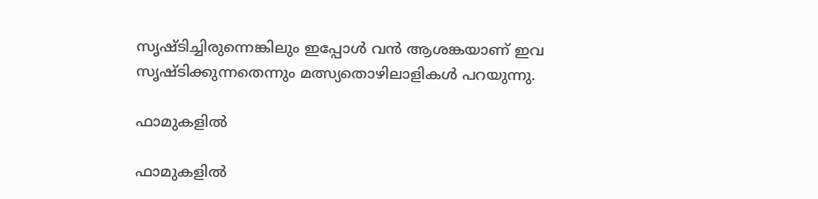സൃഷ്ടിച്ചിരുന്നെങ്കിലും ഇപ്പോള്‍ വന്‍ ആശങ്കയാണ് ഇവ സൃഷ്ടിക്കുന്നതെന്നും മത്സ്യതൊഴിലാളികള്‍ പറയുന്നു.

ഫാമുകളില്‍

ഫാമുകളില്‍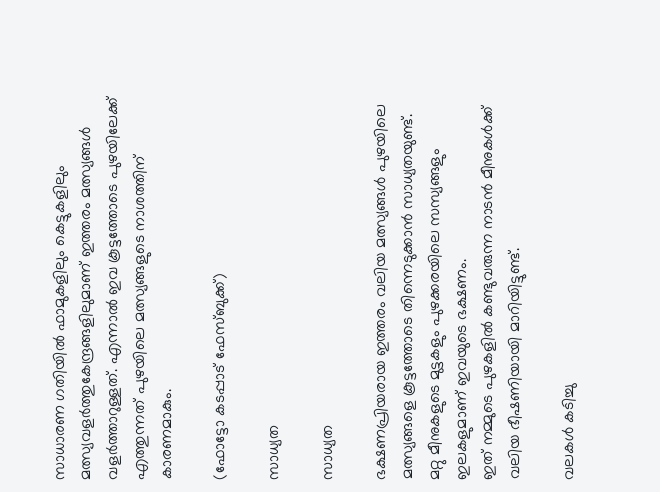സാധാരണ ഗതിയില്‍ ഫാമുകളിലും കെട്ടുകളിലും മത്സ്യവളര്‍ത്തുകേന്ദ്രങ്ങളിലുമാണ് ഇത്തരം മത്സ്യങ്ങള്‍ വളര്‍ത്താറുള്ളത്. എന്നാല്‍ ഇവ കൂട്ടത്തോടെ പുഴയിലേക്ക് എത്തുന്നത് പുഴയിലെ മത്സ്യങ്ങളുടെ നാശത്തിന് കാരണമാകും.

(ഫോട്ടോ കടപ്പാട് ഫേസ്ബുക്ക്)

സാധ്യത

സാധ്യത

ഭക്ഷണപ്രിയരായ ഇത്തരം വലിയ മത്സ്യങ്ങള്‍ പുഴയിലെ മത്സ്യങ്ങളെ കൂട്ടത്തോടെ തിന്നെടുക്കാന്‍ സാധ്യതയുണ്ട്.
മറ്റു മീനുകളുടെ മുട്ടകളും പുഴക്കരയിലെ സസ്യങ്ങളും ഇലകളുമാണ് ഇവയുടെ ഭക്ഷണം.
ഇത് നമ്മുടെ പുഴകളിൽ കണ്ടുവരുന്ന നാടൻ മീനുകൾക്ക് വലിയ ഭീഷണിയായി മാറിയിട്ടുണ്ട്.

വലകള്‍ കടിച്ചു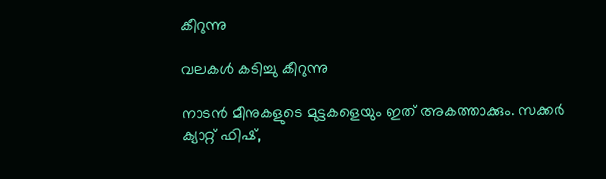കീറുന്നു

വലകള്‍ കടിച്ചു കീറുന്നു

നാടൻ മീനുകളുടെ മുട്ടകളെയും ഇത് അകത്താക്കും. സക്കർ ക്യാറ്റ് ഫിഷ്,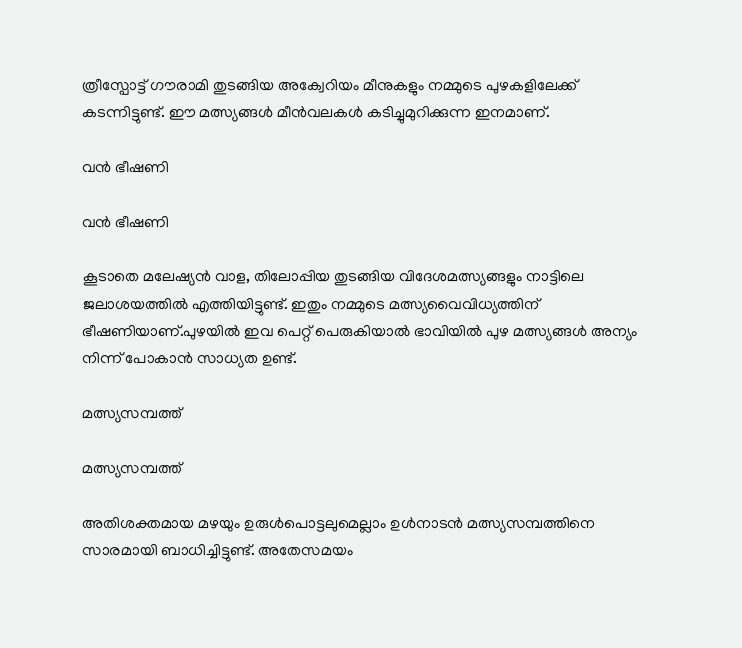ത്രീസ്പോട്ട് ഗൗരാമി തുടങ്ങിയ അക്വേറിയം മീനുകളും നമ്മുടെ പുഴകളിലേക്ക് കടന്നിട്ടുണ്ട്. ഈ മത്സ്യങ്ങള്‍ മീന്‍വലകള്‍ കടിച്ചുമുറിക്കുന്ന ഇനമാണ്.

വന്‍ ഭീഷണി

വന്‍ ഭീഷണി

കൂടാതെ മലേഷ്യന്‍ വാള, തിലോപ്പിയ തുടങ്ങിയ വിദേശമത്സ്യങ്ങളും നാട്ടിലെ ജലാശയത്തില്‍ എത്തിയിട്ടുണ്ട്. ഇതും നമ്മുടെ മത്സ്യവൈവിധ്യത്തിന് ഭീഷണിയാണ്.പുഴയില്‍ ഇവ പെറ്റ് പെരുകിയാല്‍ ഭാവിയില്‍ പുഴ മത്സ്യങ്ങള്‍ അന്യം നിന്ന് പോകാന്‍ സാധ്യത ഉണ്ട്.

മത്സ്യസമ്പത്ത്

മത്സ്യസമ്പത്ത്

അതിശക്തമായ മഴയും ഉരുള്‍പൊട്ടലുമെല്ലാം ഉള്‍നാടന്‍ മത്സ്യസമ്പത്തിനെ സാരമായി ബാധിച്ചിട്ടുണ്ട്. അതേസമയം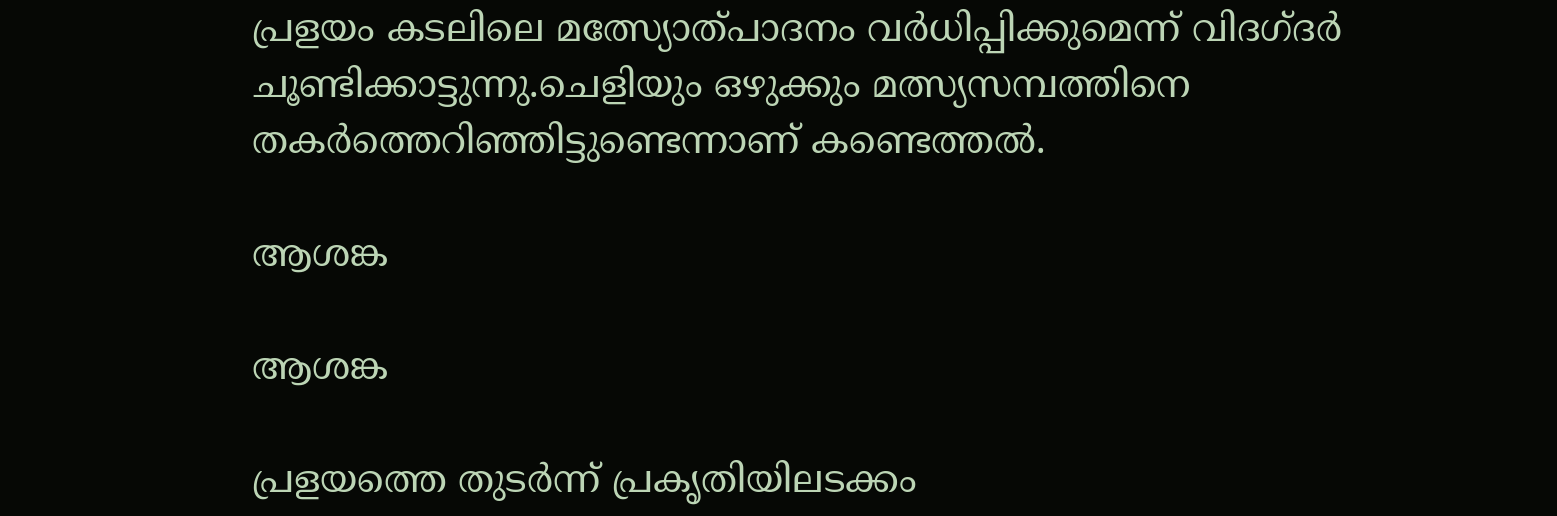പ്രളയം കടലിലെ മത്സ്യോത്പാദനം വര്‍ധിപ്പിക്കുമെന്ന് വിദഗ്ദര്‍ ചൂണ്ടിക്കാട്ടുന്നു.ചെളിയും ഒഴുക്കും മത്സ്യസമ്പത്തിനെ തകര്‍ത്തെറിഞ്ഞിട്ടുണ്ടെന്നാണ് കണ്ടെത്തല്‍.

ആശങ്ക

ആശങ്ക

പ്രളയത്തെ തുടര്‍ന്ന് പ്രകൃതിയിലടക്കം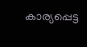കാര്യപ്പെട്ട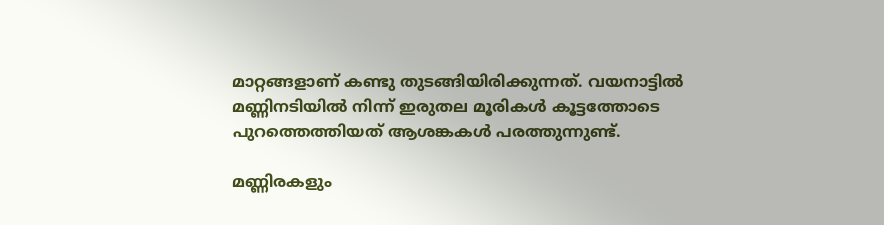മാറ്റങ്ങളാണ് കണ്ടു തുടങ്ങിയിരിക്കുന്നത്. വയനാട്ടില്‍ മണ്ണിനടിയില്‍ നിന്ന് ഇരുതല മൂരികള്‍ കൂട്ടത്തോടെ പുറത്തെത്തിയത് ആശങ്കകള്‍ പരത്തുന്നുണ്ട്.

മണ്ണിരകളും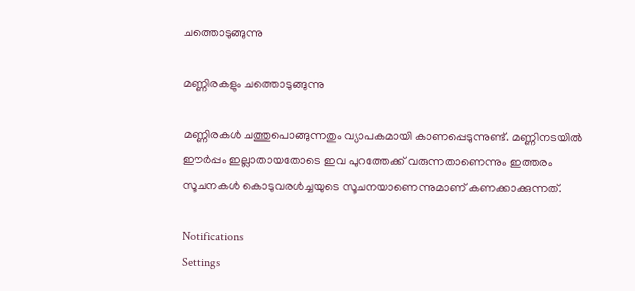ചത്തൊടുങ്ങുന്നു

മണ്ണിരകളും ചത്തൊടുങ്ങുന്നു

മണ്ണിരകള്‍ ചത്തുപൊങ്ങുന്നതും വ്യാപകമായി കാണപ്പെടുന്നുണ്ട്. മണ്ണിനടയില്‍ ഈര്‍പ്പം ഇല്ലാതായതോടെ ഇവ പുറത്തേക്ക് വരുന്നതാണെന്നും ഇത്തരം സൂചനകള്‍ കൊടുവരള്‍ച്ചയുടെ സൂചനയാണെന്നുമാണ് കണക്കാക്കുന്നത്.

Notifications
Settings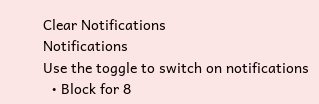Clear Notifications
Notifications
Use the toggle to switch on notifications
  • Block for 8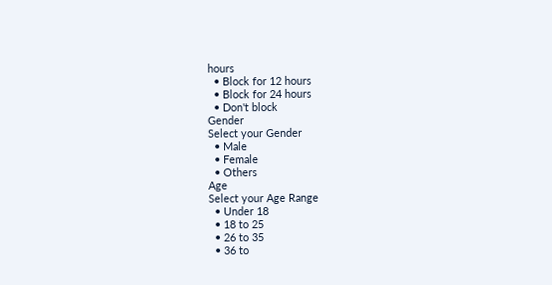hours
  • Block for 12 hours
  • Block for 24 hours
  • Don't block
Gender
Select your Gender
  • Male
  • Female
  • Others
Age
Select your Age Range
  • Under 18
  • 18 to 25
  • 26 to 35
  • 36 to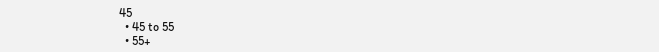45
  • 45 to 55
  • 55+